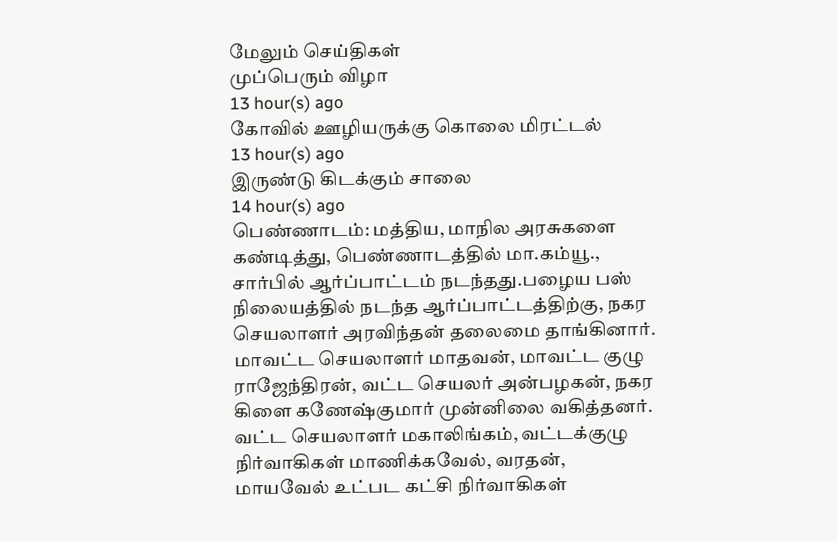மேலும் செய்திகள்
முப்பெரும் விழா
13 hour(s) ago
கோவில் ஊழியருக்கு கொலை மிரட்டல்
13 hour(s) ago
இருண்டு கிடக்கும் சாலை
14 hour(s) ago
பெண்ணாடம்: மத்திய, மாநில அரசுகளை கண்டித்து, பெண்ணாடத்தில் மா.கம்யூ., சார்பில் ஆர்ப்பாட்டம் நடந்தது.பழைய பஸ் நிலையத்தில் நடந்த ஆர்ப்பாட்டத்திற்கு, நகர செயலாளர் அரவிந்தன் தலைமை தாங்கினார். மாவட்ட செயலாளர் மாதவன், மாவட்ட குழு ராஜேந்திரன், வட்ட செயலர் அன்பழகன், நகர கிளை கணேஷ்குமார் முன்னிலை வகித்தனர். வட்ட செயலாளர் மகாலிங்கம், வட்டக்குழு நிர்வாகிகள் மாணிக்கவேல், வரதன், மாயவேல் உட்பட கட்சி நிர்வாகிகள்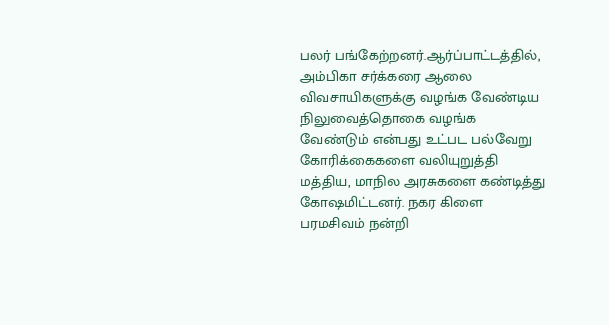பலர் பங்கேற்றனர்.ஆர்ப்பாட்டத்தில், அம்பிகா சர்க்கரை ஆலை விவசாயிகளுக்கு வழங்க வேண்டிய நிலுவைத்தொகை வழங்க வேண்டும் என்பது உட்பட பல்வேறு கோரிக்கைகளை வலியுறுத்தி மத்திய, மாநில அரசுகளை கண்டித்து கோஷமிட்டனர். நகர கிளை பரமசிவம் நன்றி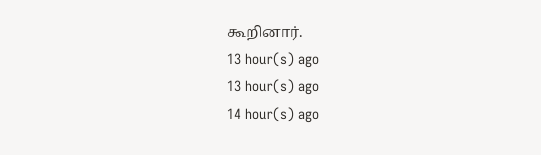கூறினார்.
13 hour(s) ago
13 hour(s) ago
14 hour(s) ago